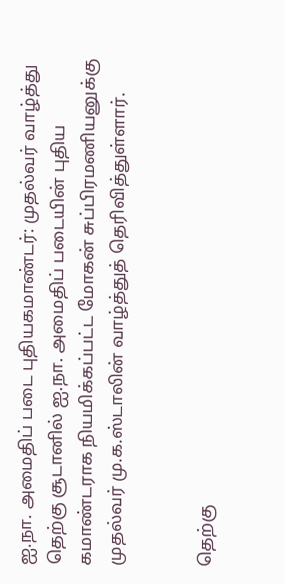ஐ.நா. அமைதிப் படை புதியகமாண்டர்: முதல்வர் வாழ்த்து
தெற்கு சூடானில் ஐ.நா. அமைதிப் படையின் புதிய கமாண்டராக நியமிக்கப்பட்ட மோகன் சுப்பிரமணியனுக்கு முதல்வர் மு.க.ஸ்டாலின் வாழ்த்துத் தெரிவித்துள்ளார்.


தெற்கு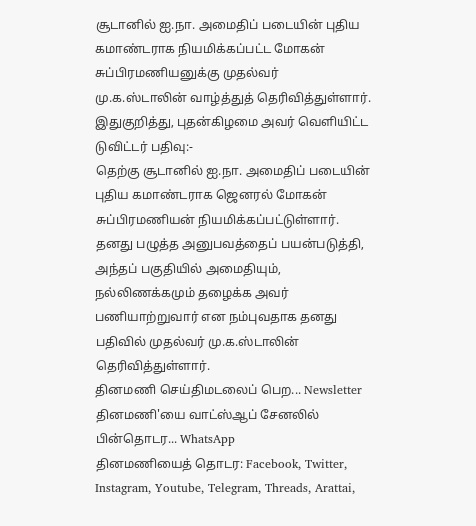சூடானில் ஐ.நா. அமைதிப் படையின் புதிய கமாண்டராக நியமிக்கப்பட்ட மோகன் சுப்பிரமணியனுக்கு முதல்வர் மு.க.ஸ்டாலின் வாழ்த்துத் தெரிவித்துள்ளார். இதுகுறித்து, புதன்கிழமை அவர் வெளியிட்ட டுவிட்டர் பதிவு:-
தெற்கு சூடானில் ஐ.நா. அமைதிப் படையின் புதிய கமாண்டராக ஜெனரல் மோகன் சுப்பிரமணியன் நியமிக்கப்பட்டுள்ளார். தனது பழுத்த அனுபவத்தைப் பயன்படுத்தி, அந்தப் பகுதியில் அமைதியும், நல்லிணக்கமும் தழைக்க அவர் பணியாற்றுவார் என நம்புவதாக தனது பதிவில் முதல்வர் மு.க.ஸ்டாலின் தெரிவித்துள்ளார்.
தினமணி செய்திமடலைப் பெற... Newsletter
தினமணி'யை வாட்ஸ்ஆப் சேனலில் பின்தொடர... WhatsApp
தினமணியைத் தொடர: Facebook, Twitter, Instagram, Youtube, Telegram, Threads, Arattai,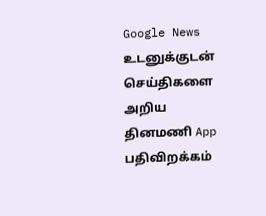Google News
உடனுக்குடன் செய்திகளை அறிய தினமணி App பதிவிறக்கம்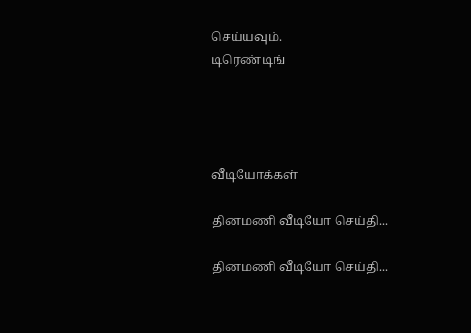செய்யவும்.
டிரெண்டிங்




வீடியோக்கள்

தினமணி வீடியோ செய்தி...

தினமணி வீடியோ செய்தி...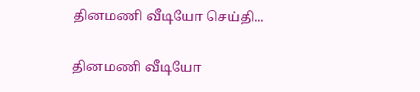தினமணி வீடியோ செய்தி...

தினமணி வீடியோ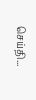செய்தி...